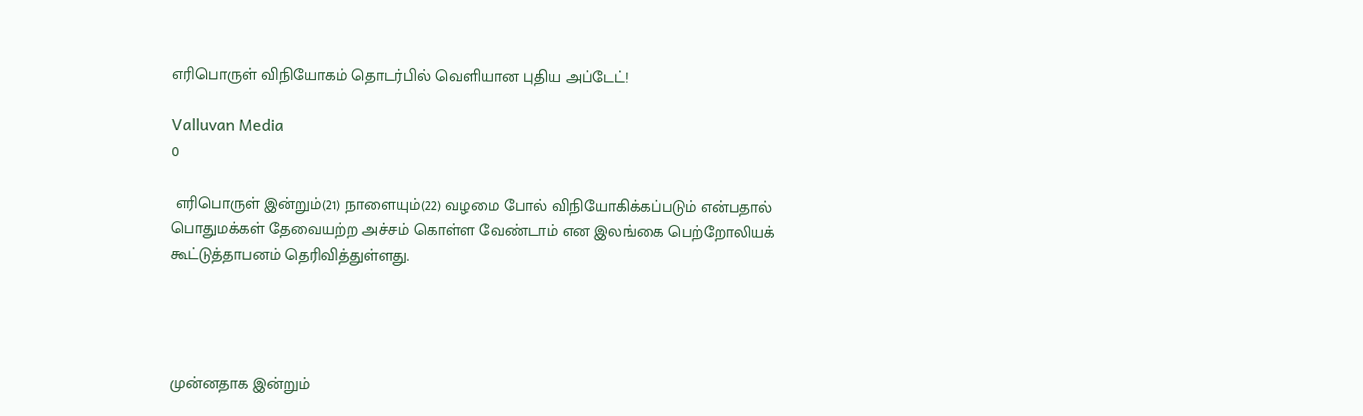எரிபொருள் விநியோகம் தொடர்பில் வெளியான புதிய அப்டேட்!

Valluvan Media
0

 எரிபொருள் இன்றும்(21) நாளையும்(22) வழமை போல் விநியோகிக்கப்படும் என்பதால் பொதுமக்கள் தேவையற்ற அச்சம் கொள்ள வேண்டாம் என இலங்கை பெற்றோலியக் கூட்டுத்தாபனம் தெரிவித்துள்ளது.




முன்னதாக இன்றும்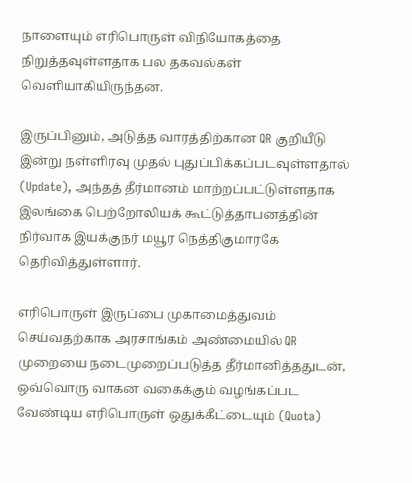நாளையும் எரிபொருள் விநியோகத்தை நிறுத்தவுள்ளதாக பல தகவல்கள் வெளியாகியிருந்தன.

இருப்பினும், அடுத்த வாரத்திற்கான QR குறியீடு இன்று நள்ளிரவு முதல் புதுப்பிக்கப்படவுள்ளதால் (Update), அந்தத் தீர்மானம் மாற்றப்பட்டுள்ளதாக இலங்கை பெற்றோலியக் கூட்டுத்தாபனத்தின் நிர்வாக இயக்குநர் மயூர நெத்திகுமாரகே தெரிவித்துள்ளார்.

எரிபொருள் இருப்பை முகாமைத்துவம் செய்வதற்காக அரசாங்கம் அண்மையில் QR முறையை நடைமுறைப்படுத்த தீர்மானித்ததுடன், ஒவ்வொரு வாகன வகைக்கும் வழங்கப்பட வேண்டிய எரிபொருள் ஒதுக்கீட்டையும் (Quota)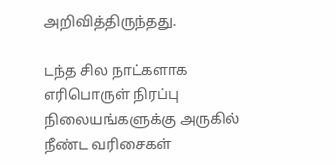அறிவித்திருந்தது.

டந்த சில நாட்களாக எரிபொருள் நிரப்பு நிலையங்களுக்கு அருகில் நீண்ட வரிசைகள்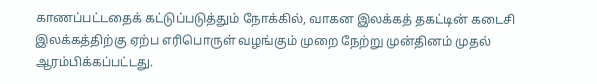காணப்பட்டதைக் கட்டுப்படுத்தும் நோக்கில், வாகன இலக்கத் தகட்டின் கடைசி இலக்கத்திற்கு ஏற்ப எரிபொருள் வழங்கும் முறை நேற்று முன்தினம் முதல் ஆரம்பிக்கப்பட்டது.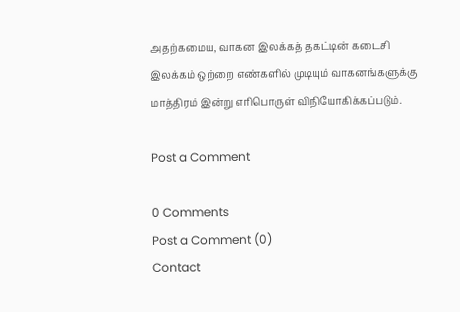அதற்கமைய, வாகன இலக்கத் தகட்டின் கடைசி இலக்கம் ஒற்றை எண்களில் முடியும் வாகனங்களுக்கு மாத்திரம் இன்று எரிபொருள் விநியோகிக்கப்படும்.

Post a Comment

0 Comments
Post a Comment (0)
Contact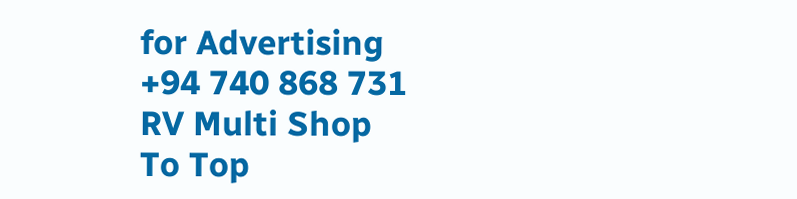for Advertising
+94 740 868 731
RV Multi Shop
To Top